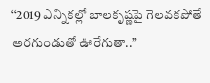‘‘2019 ఎన్నికల్లో బాలకృష్ణపై గెలవకపోతే అరగుండుతో ఊరేగుతా..’’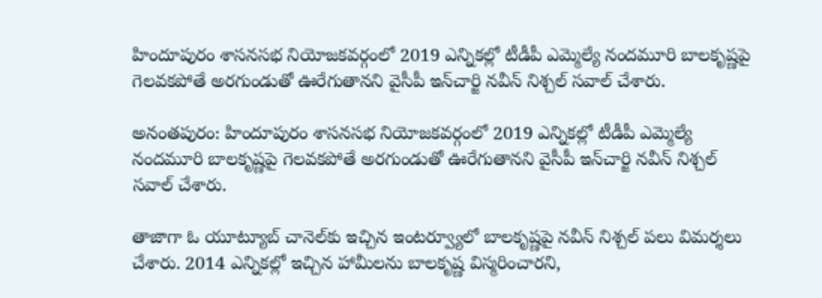హిందూపురం శాసనసభ నియోజకవర్గంలో 2019 ఎన్నికల్లో టీడీపీ ఎమ్మెల్యే నందమూరి బాలకృష్ణపై గెలవకపోతే అరగుండుతో ఊరేగుతానని వైసీపీ ఇన్‌చార్జి నవీన్ నిశ్చల్ సవాల్ చేశారు.

అనంతపురం: హిందూపురం శాసనసభ నియోజకవర్గంలో 2019 ఎన్నికల్లో టీడీపీ ఎమ్మెల్యే నందమూరి బాలకృష్ణపై గెలవకపోతే అరగుండుతో ఊరేగుతానని వైసీపీ ఇన్‌చార్జి నవీన్ నిశ్చల్ సవాల్ చేశారు.

తాజాగా ఓ యూట్యూబ్ చానెల్‌‌కు ఇచ్చిన ఇంటర్వ్యూలో బాలకృష్ణపై నవీన్ నిశ్చల్ పలు విమర్శలు చేశారు. 2014 ఎన్నికల్లో ఇచ్చిన హామీలను బాలకృష్ణ విస్మరించారని,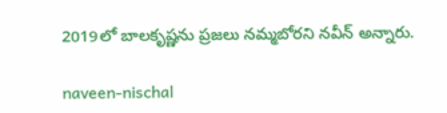2019లో బాలకృష్ణను ప్రజలు నమ్మబోరని నవీన్ అన్నారు.

naveen-nischal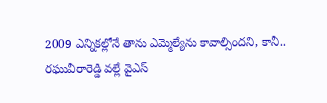2009 ఎన్నికల్లోనే తాను ఎమ్మెల్యేను కావాల్సిందని, కానీ.. రఘువీరారెడ్డి వల్లే వైఎస్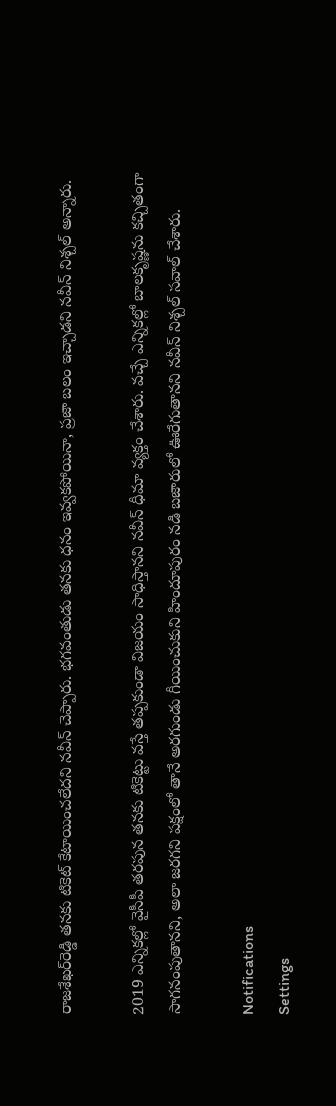రాజశేఖర్‌రెడ్డి తనకు టికెట్ కేటాయించలేదని నవీన్ చెప్పారు. భగవంతుడు తనకు ధనం ఇవ్వకపోయినా, ప్రజా బలం ఇచ్చాడని నవీన్ నిశ్చల్ అన్నారు.

2019 ఎన్నికల్లో వైసీపీ తరపున తనకు టికెట్టు వస్తే తప్పకుండా విజయం సాధిస్తానని నవీన్ ధీమా వ్యక్తం చేశారు. వచ్చే ఎన్నికల్లో బాలకృష్ణను కచ్చితంగా సాగనంపుతానని, అలా జరగని పక్షంలో తానే అరగుండు గీయించుకుని హిందూపురం నడి బజారులో ఊరేగుతానని నవీన్ నిశ్చల్ సవాల్ చేశారు.

Notifications
Settings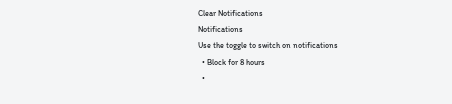Clear Notifications
Notifications
Use the toggle to switch on notifications
  • Block for 8 hours
  •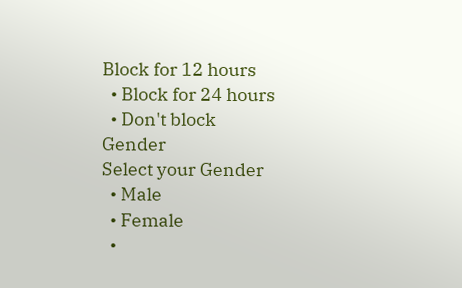Block for 12 hours
  • Block for 24 hours
  • Don't block
Gender
Select your Gender
  • Male
  • Female
  •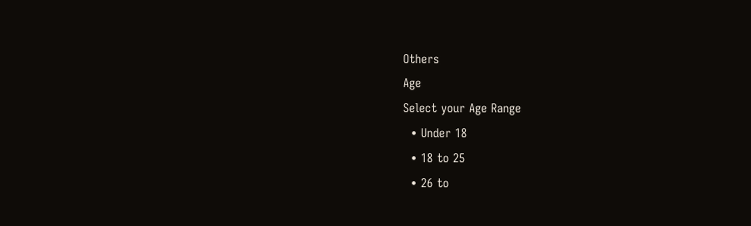Others
Age
Select your Age Range
  • Under 18
  • 18 to 25
  • 26 to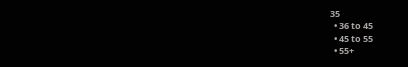35
  • 36 to 45
  • 45 to 55
  • 55+